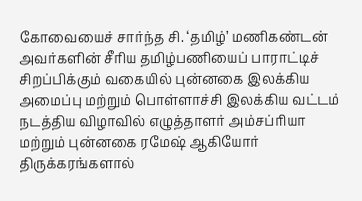கோவையைச் சார்ந்த சி. ‘தமிழ்’ மணிகண்டன் அவர்களின் சீரிய தமிழ்பணியைப் பாராட்டிச் சிறப்பிக்கும் வகையில் புன்னகை இலக்கிய அமைப்பு மற்றும் பொள்ளாச்சி இலக்கிய வட்டம் நடத்திய விழாவில் எழுத்தாளர் அம்சப்ரியா மற்றும் புன்னகை ரமேஷ் ஆகியோர் திருக்கரங்களால்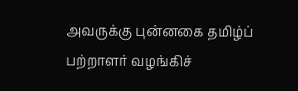அவருக்கு புன்னகை தமிழ்ப் பற்றாளர் வழங்கிச்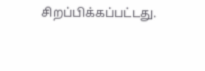சிறப்பிக்கப்பட்டது.